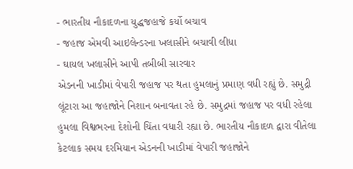- ભારતીય નૌકાદળના યુદ્ધજહાજે કર્યો બચાવ
- જહાજ એમવી આઇલેન્ડરના ખલાસીને બચાવી લીધા
- ઘાયલ ખલાસીને આપી તબીબી સારવાર
એડનની ખાડીમાં વેપારી જહાજ પર થતા હુમલાનું પ્રમાણ વધી રહ્યું છે. સમુદ્રી લૂંટારા આ જહાજોને નિશાન બનાવતા રહે છે. સમુદ્રમાં જહાજ પર વધી રહેલા હુમલા વિશ્વભરના દેશોની ચિંતા વધારી રહ્યા છે. ભારતીય નૌકાદળ દ્વારા વીતેલા કેટલાક સમય દરમિયાન એડનની ખાડીમાં વેપારી જહાજોને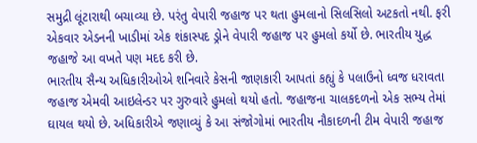સમુદ્રી લૂંટારાથી બચાવ્યા છે. પરંતુ વેપારી જહાજ પર થતા હુમલાનો સિલસિલો અટકતો નથી. ફરી એકવાર એડનની ખાડીમાં એક શંકાસ્પદ ડ્રોને વેપારી જહાજ પર હુમલો કર્યો છે. ભારતીય યુદ્ધ જહાજે આ વખતે પણ મદદ કરી છે.
ભારતીય સૈન્ય અધિકારીઓએ શનિવારે કેસની જાણકારી આપતાં કહ્યું કે પલાઉનો ધ્વજ ધરાવતા જહાજ એમવી આઇલેન્ડર પર ગુરુવારે હુમલો થયો હતો. જહાજના ચાલકદળનો એક સભ્ય તેમાં ઘાયલ થયો છે. અધિકારીએ જણાવ્યું કે આ સંજોગોમાં ભારતીય નૌકાદળની ટીમ વેપારી જહાજ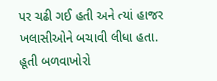પર ચઢી ગઈ હતી અને ત્યાં હાજર ખલાસીઓને બચાવી લીધા હતા. હૂતી બળવાખોરો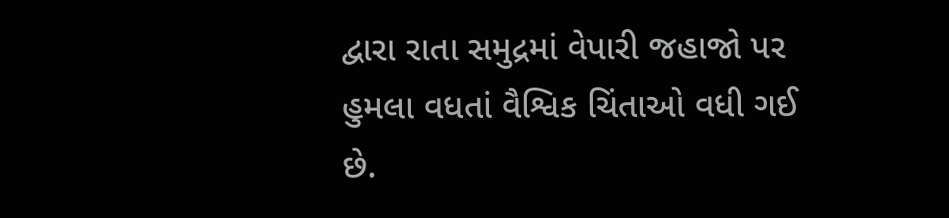દ્વારા રાતા સમુદ્રમાં વેપારી જહાજો પર હુમલા વધતાં વૈશ્વિક ચિંતાઓ વધી ગઈ છે.